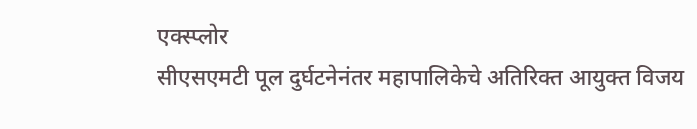एक्स्प्लोर
सीएसएमटी पूल दुर्घटनेनंतर महापालिकेचे अतिरिक्त आयुक्त विजय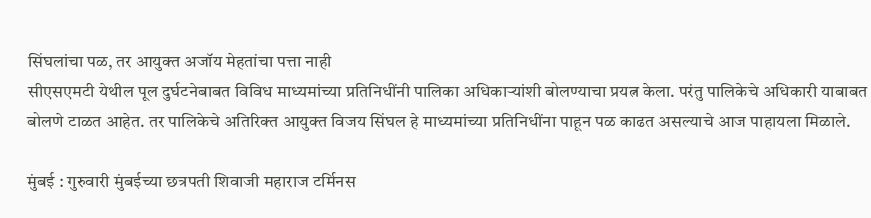सिंघलांचा पळ, तर आयुक्त अजॉय मेहतांचा पत्ता नाही
सीएसएमटी येथील पूल दुर्घटनेबाबत विविध माध्यमांच्या प्रतिनिधींनी पालिका अधिकाऱ्यांशी बोलण्याचा प्रयत्न केला. परंतु पालिकेचे अधिकारी याबाबत बोलणे टाळत आहेत. तर पालिकेचे अतिरिक्त आयुक्त विजय सिंघल हे माध्यमांच्या प्रतिनिधींना पाहून पळ काढत असल्याचे आज पाहायला मिळाले.

मुंबई : गुरुवारी मुंबईच्या छत्रपती शिवाजी महाराज टर्मिनस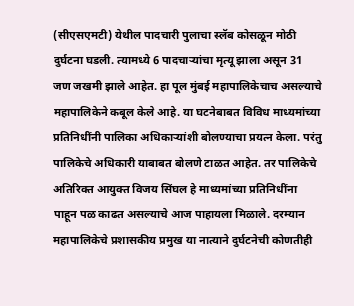(सीएसएमटी) येथील पादचारी पुलाचा स्लॅब कोसळून मोठी दुर्घटना घडली. त्यामध्ये 6 पादचाऱ्यांचा मृत्यू झाला असून 31 जण जखमी झाले आहेत. हा पूल मुंबई महापालिकेचाच असल्याचे महापालिकेने कबूल केले आहे. या घटनेबाबत विविध माध्यमांच्या प्रतिनिधींनी पालिका अधिकाऱ्यांशी बोलण्याचा प्रयत्न केला. परंतु पालिकेचे अधिकारी याबाबत बोलणे टाळत आहेत. तर पालिकेचे अतिरिक्त आयुक्त विजय सिंघल हे माध्यमांच्या प्रतिनिधींना पाहून पळ काढत असल्याचे आज पाहायला मिळाले. दरम्यान महापालिकेचे प्रशासकीय प्रमुख या नात्याने दुर्घटनेची कोणतीही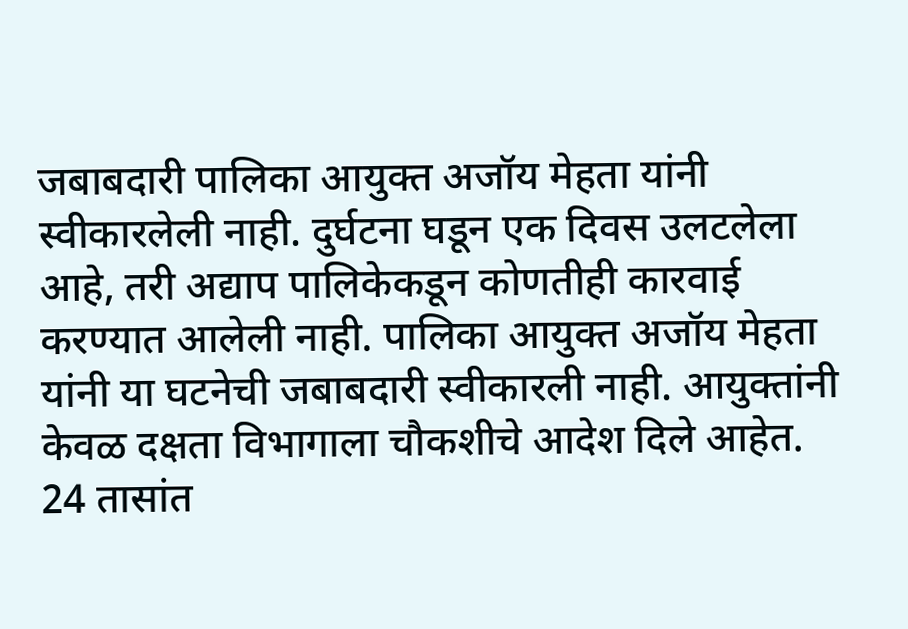जबाबदारी पालिका आयुक्त अजॉय मेहता यांनी स्वीकारलेली नाही. दुर्घटना घडून एक दिवस उलटलेला आहे, तरी अद्याप पालिकेकडून कोणतीही कारवाई करण्यात आलेली नाही. पालिका आयुक्त अजॉय मेहता यांनी या घटनेची जबाबदारी स्वीकारली नाही. आयुक्तांनी केवळ दक्षता विभागाला चौकशीचे आदेश दिले आहेत. 24 तासांत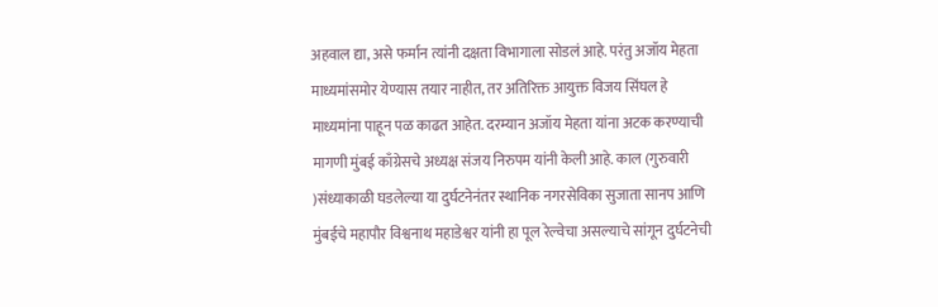अहवाल द्या, असे फर्मान त्यांनी दक्षता विभागाला सोडलं आहे. परंतु अजॉय मेहता माध्यमांसमोर येण्यास तयार नाहीत, तर अतिरिक्त आयुक्त विजय सिंघल हे माध्यमांना पाहून पळ काढत आहेत. दरम्यान अजॉय मेहता यांना अटक करण्याची मागणी मुंबई काँग्रेसचे अध्यक्ष संजय निरुपम यांनी केली आहे. काल (गुरुवारी )संध्याकाळी घडलेल्या या दुर्घटनेनंतर स्थानिक नगरसेविका सुजाता सानप आणि मुंबईचे महापौर विश्वनाथ महाडेश्वर यांनी हा पूल रेल्वेचा असल्याचे सांगून दुर्घटनेची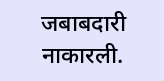जबाबदारी नाकारली.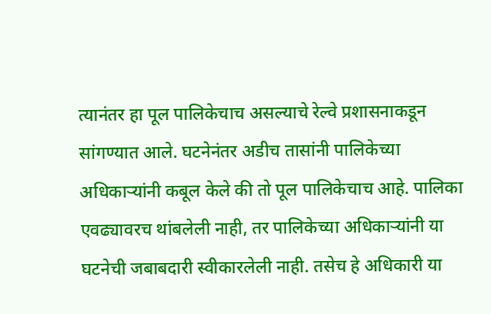त्यानंतर हा पूल पालिकेचाच असल्याचे रेल्वे प्रशासनाकडून सांगण्यात आले. घटनेनंतर अडीच तासांनी पालिकेच्या अधिकाऱ्यांनी कबूल केले की तो पूल पालिकेचाच आहे. पालिका एवढ्यावरच थांबलेली नाही, तर पालिकेच्या अधिकाऱ्यांनी या घटनेची जबाबदारी स्वीकारलेली नाही. तसेच हे अधिकारी या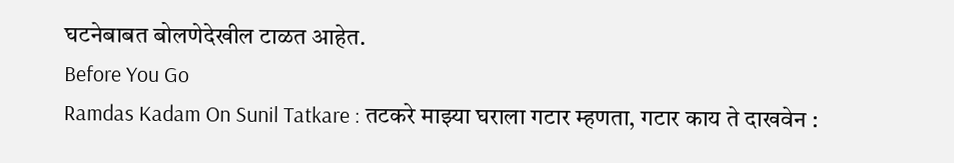घटनेबाबत बोलणेदेखील टाळत आहेत.
Before You Go
Ramdas Kadam On Sunil Tatkare : तटकरे माझ्या घराला गटार म्हणता, गटार काय ते दाखवेन :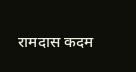रामदास कदम